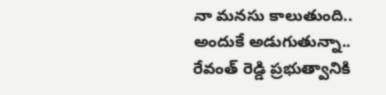నా మనసు కాలుతుంది.. అందుకే అడుగుతున్నా.. రేవంత్ రెడ్డి ప్రభుత్వానికి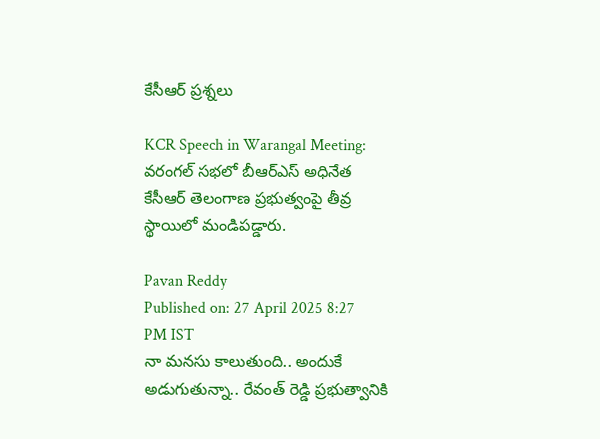కేసీఆర్ ప్రశ్నలు

KCR Speech in Warangal Meeting: వరంగల్ సభలో బీఆర్ఎస్ అధినేత కేసీఆర్ తెలంగాణ ప్రభుత్వంపై తీవ్ర స్థాయిలో మండిపడ్డారు.

Pavan Reddy
Published on: 27 April 2025 8:27 PM IST
నా మనసు కాలుతుంది.. అందుకే అడుగుతున్నా.. రేవంత్ రెడ్డి ప్రభుత్వానికి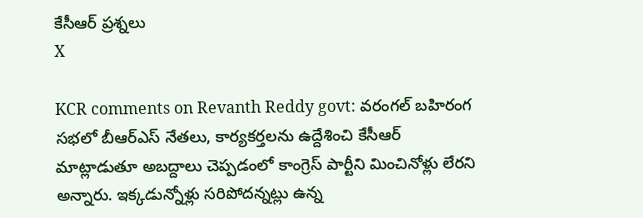కేసీఆర్ ప్రశ్నలు
X

KCR comments on Revanth Reddy govt: వరంగల్ బహిరంగ సభలో బీఆర్ఎస్ నేతలు, కార్యకర్తలను ఉద్దేశించి కేసీఆర్ మాట్లాడుతూ అబద్దాలు చెప్పడంలో కాంగ్రెస్ పార్టీని మించినోళ్లు లేరని అన్నారు. ఇక్కడున్నోళ్లు సరిపోదన్నట్లు ఉన్న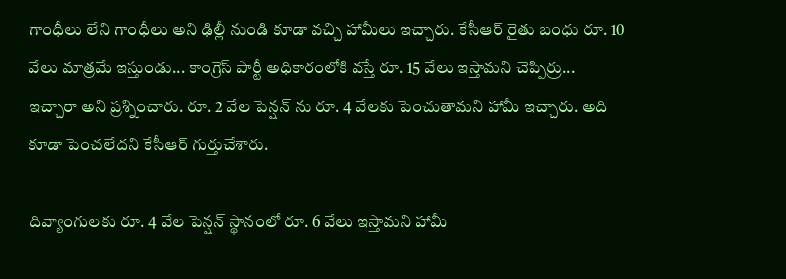గాంధీలు లేని గాంధీలు అని ఢిల్లీ నుండి కూడా వచ్చి హామీలు ఇచ్చారు. కేసీఆర్ రైతు బంధు రూ. 10 వేలు మాత్రమే ఇస్తుండు... కాంగ్రెస్ పార్టీ అధికారంలోకి వస్తే రూ. 15 వేలు ఇస్తామని చెప్పిర్రు... ఇచ్చారా అని ప్రశ్నించారు. రూ. 2 వేల పెన్షన్ ను రూ. 4 వేలకు పెంచుతామని హామీ ఇచ్చారు. అది కూడా పెంచలేదని కేసీఆర్ గుర్తుచేశారు.

దివ్యాంగులకు రూ. 4 వేల పెన్షన్ స్థానంలో రూ. 6 వేలు ఇస్తామని హామీ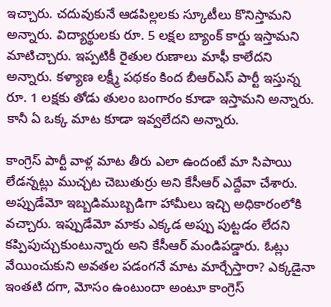ఇచ్చారు. చదువుకునే ఆడపిల్లలకు స్కూటీలు కొనిస్తామని అన్నారు. విద్యార్థులకు రూ. 5 లక్షల బ్యాంక్ కార్డు ఇస్తామని మాటిచ్చారు. ఇప్పటికీ రైతుల రుణాలు మాఫీ కాలేదని అన్నారు. కళ్యాణ లక్ష్మీ పథకం కింద బీఆర్ఎస్ పార్టీ ఇస్తున్న రూ. 1 లక్షకు తోడు తులం బంగారం కూడా ఇస్తామని అన్నారు. కానీ ఏ ఒక్క మాట కూడా ఇవ్వలేదని అన్నారు.

కాంగ్రెస్ పార్టీ వాళ్ల మాట తీరు ఎలా ఉందంటే మా సిపాయి లేడన్నట్లు ముచ్చట చెబుతుర్రు అని కేసీఆర్ ఎద్దేవా చేశారు. అప్పుడేమో ఇబ్బడిముబ్బడిగా హామీలు ఇచ్చి అధికారంలోకి వచ్చారు. ఇప్పుడేమో మాకు ఎక్కడ అప్పు పుట్టడం లేదని కప్పిపుచ్చుకుంటున్నారు అని కేసీఆర్ మండిపడ్డారు. ఓట్లు వేయించుకుని అవతల పడంగనే మాట మార్చేస్తారా? ఎక్కడైనా ఇంతటి దగా, మోసం ఉంటుందా అంటూ కాంగ్రెస్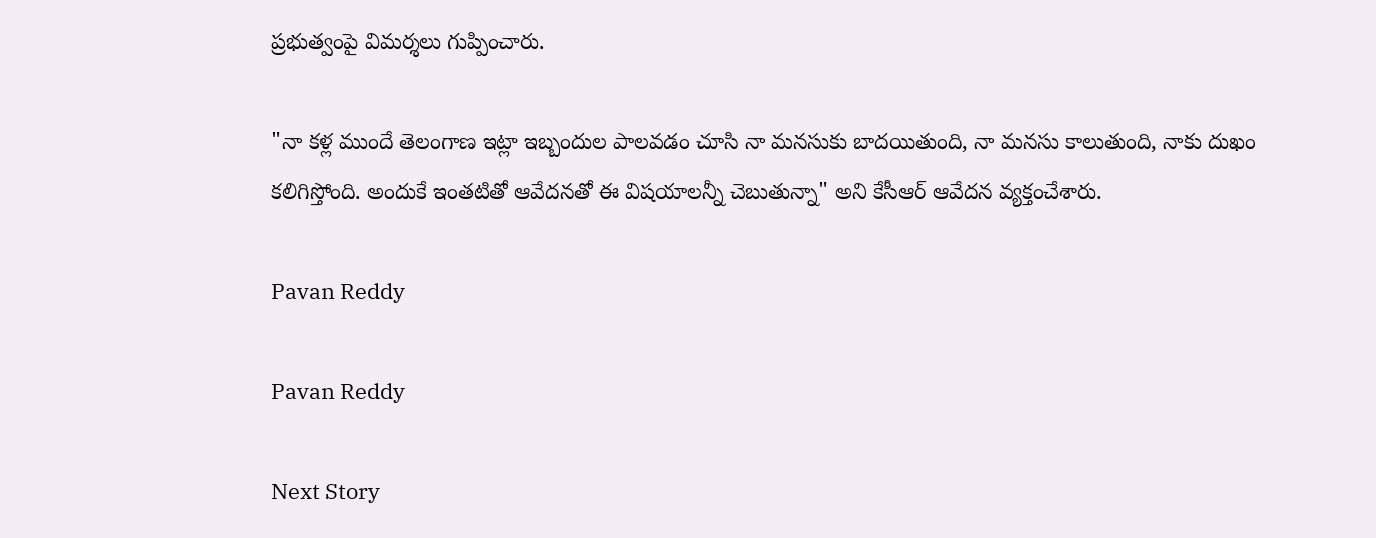ప్రభుత్వంపై విమర్శలు గుప్పించారు.

"నా కళ్ల ముందే తెలంగాణ ఇట్లా ఇబ్బందుల పాలవడం చూసి నా మనసుకు బాదయితుంది, నా మనసు కాలుతుంది, నాకు దుఖం కలిగిస్తోంది. అందుకే ఇంతటితో ఆవేదనతో ఈ విషయాలన్నీ చెబుతున్నా" అని కేసీఆర్ ఆవేదన వ్యక్తంచేశారు.

Pavan Reddy

Pavan Reddy

Next Story